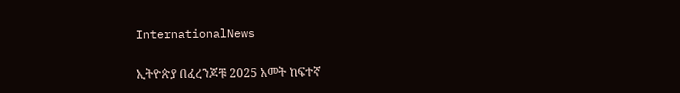InternationalNews

ኢትዮጵያ በፈረንጆቹ 2025 አመት ከፍተኛ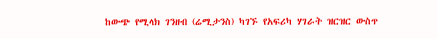ከውጭ የሚላክ ገንዘብ (ሬሚታንስ) ካገኙ የአፍሪካ ሃገራት ዝርዝር ውስጥ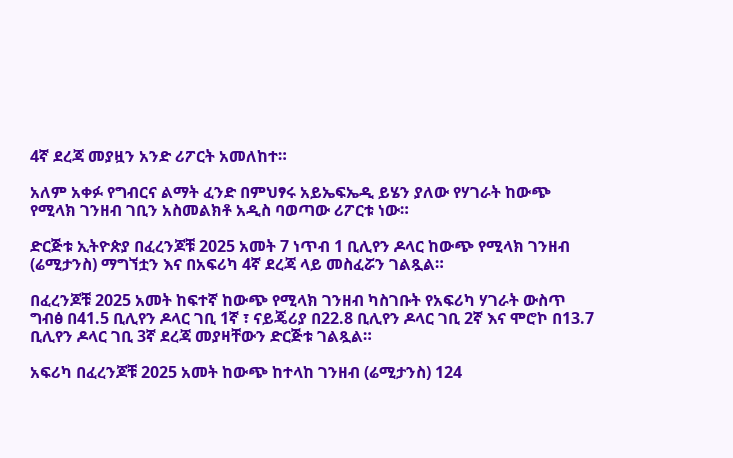4ኛ ደረጃ መያዟን አንድ ሪፖርት አመለከተ።

አለም አቀፉ የግብርና ልማት ፈንድ በምህፃሩ አይኤፍኤዲ ይሄን ያለው የሃገራት ከውጭ የሚላክ ገንዘብ ገቢን አስመልክቶ አዲስ ባወጣው ሪፖርቱ ነው።

ድርጅቱ ኢትዮጵያ በፈረንጆቹ 2025 አመት 7 ነጥብ 1 ቢሊየን ዶላር ከውጭ የሚላክ ገንዘብ (ሬሚታንስ) ማግኘቷን እና በአፍሪካ 4ኛ ደረጃ ላይ መስፈሯን ገልጿል።

በፈረንጆቹ 2025 አመት ከፍተኛ ከውጭ የሚላክ ገንዘብ ካስገቡት የአፍሪካ ሃገራት ውስጥ ግብፅ በ41.5 ቢሊየን ዶላር ገቢ 1ኛ ፣ ናይጄሪያ በ22.8 ቢሊየን ዶላር ገቢ 2ኛ እና ሞሮኮ በ13.7 ቢሊየን ዶላር ገቢ 3ኛ ደረጃ መያዛቸውን ድርጅቱ ገልጿል።

አፍሪካ በፈረንጆቹ 2025 አመት ከውጭ ከተላከ ገንዘብ (ሬሚታንስ) 124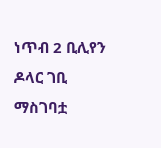ነጥብ 2 ቢሊየን ዶላር ገቢ ማስገባቷ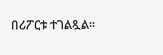በሪፖርቱ ተገልጿል።